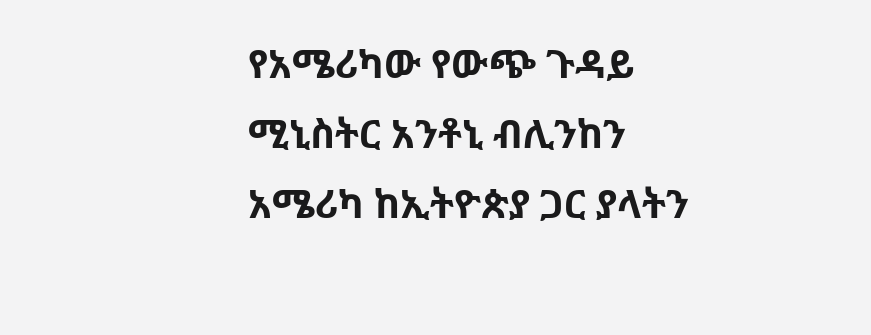የአሜሪካው የውጭ ጉዳይ ሚኒስትር አንቶኒ ብሊንከን አሜሪካ ከኢትዮጵያ ጋር ያላትን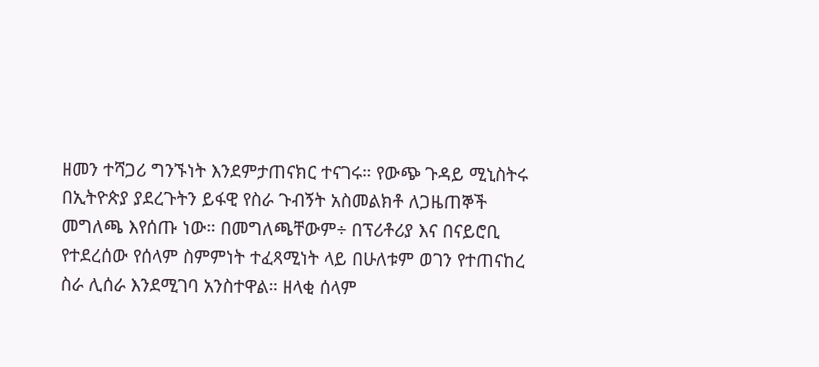ዘመን ተሻጋሪ ግንኙነት እንደምታጠናክር ተናገሩ። የውጭ ጉዳይ ሚኒስትሩ በኢትዮጵያ ያደረጉትን ይፋዊ የስራ ጉብኝት አስመልክቶ ለጋዜጠኞች መግለጫ እየሰጡ ነው። በመግለጫቸውም÷ በፕሪቶሪያ እና በናይሮቢ የተደረሰው የሰላም ስምምነት ተፈጻሚነት ላይ በሁለቱም ወገን የተጠናከረ ስራ ሊሰራ እንደሚገባ አንስተዋል። ዘላቂ ሰላም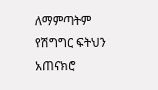ለማምጣትም የሽግግር ፍትህን አጠናክሮ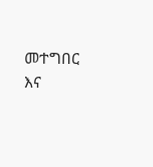መተግበር እና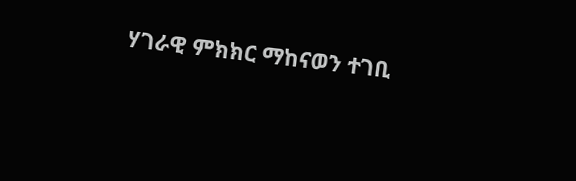ሃገራዊ ምክክር ማከናወን ተገቢ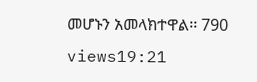መሆኑን አመላክተዋል፡፡ 790 views19:21